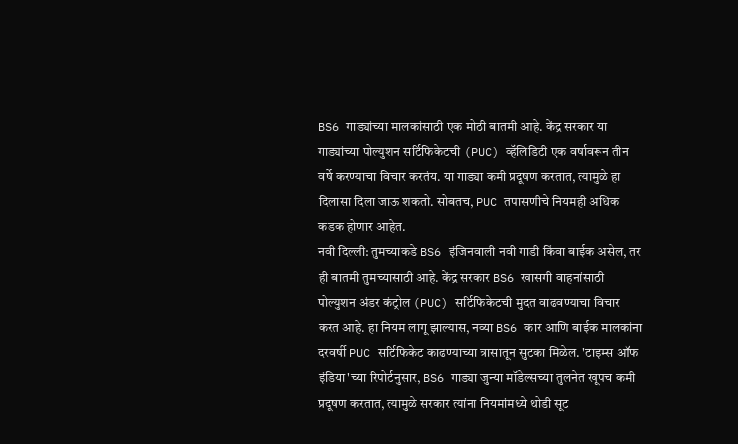BS6 गाड्यांच्या मालकांसाठी एक मोठी बातमी आहे. केंद्र सरकार या गाड्यांच्या पोल्युशन सर्टिफिकेटची (PUC) व्हॅलिडिटी एक वर्षावरून तीन वर्षे करण्याचा विचार करतंय. या गाड्या कमी प्रदूषण करतात, त्यामुळे हा दिलासा दिला जाऊ शकतो. सोबतच, PUC तपासणीचे नियमही अधिक कडक होणार आहेत.
नवी दिल्ली: तुमच्याकडे BS6 इंजिनवाली नवी गाडी किंवा बाईक असेल, तर ही बातमी तुमच्यासाठी आहे. केंद्र सरकार BS6 खासगी वाहनांसाठी पोल्युशन अंडर कंट्रोल (PUC) सर्टिफिकेटची मुदत वाढवण्याचा विचार करत आहे. हा नियम लागू झाल्यास, नव्या BS6 कार आणि बाईक मालकांना दरवर्षी PUC सर्टिफिकेट काढण्याच्या त्रासातून सुटका मिळेल. 'टाइम्स ऑफ इंडिया'च्या रिपोर्टनुसार, BS6 गाड्या जुन्या मॉडेल्सच्या तुलनेत खूपच कमी प्रदूषण करतात, त्यामुळे सरकार त्यांना नियमांमध्ये थोडी सूट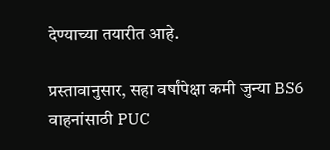देण्याच्या तयारीत आहे.

प्रस्तावानुसार, सहा वर्षांपेक्षा कमी जुन्या BS6 वाहनांसाठी PUC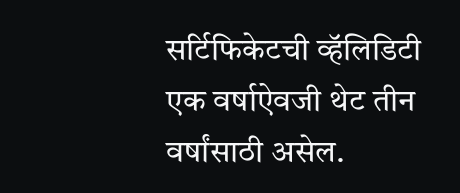सर्टिफिकेटची व्हॅलिडिटी एक वर्षाऐवजी थेट तीन वर्षांसाठी असेल.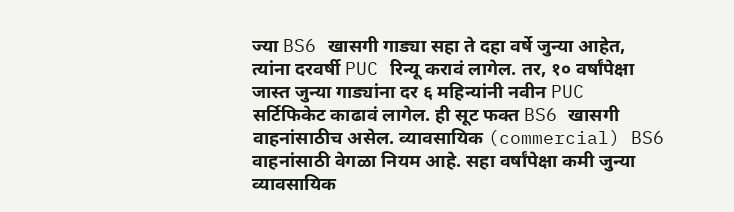ज्या BS6 खासगी गाड्या सहा ते दहा वर्षे जुन्या आहेत, त्यांना दरवर्षी PUC रिन्यू करावं लागेल. तर, १० वर्षांपेक्षा जास्त जुन्या गाड्यांना दर ६ महिन्यांनी नवीन PUC सर्टिफिकेट काढावं लागेल. ही सूट फक्त BS6 खासगी वाहनांसाठीच असेल. व्यावसायिक (commercial) BS6 वाहनांसाठी वेगळा नियम आहे. सहा वर्षांपेक्षा कमी जुन्या व्यावसायिक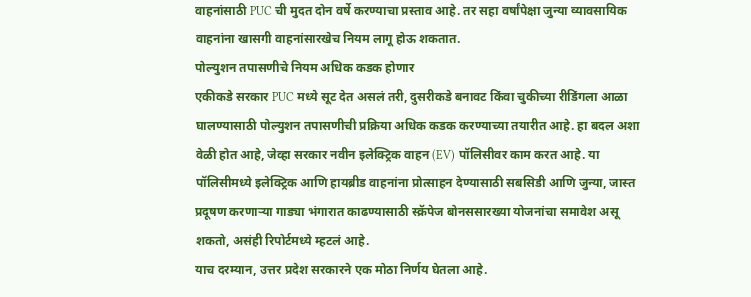वाहनांसाठी PUC ची मुदत दोन वर्षे करण्याचा प्रस्ताव आहे. तर सहा वर्षांपेक्षा जुन्या व्यावसायिक वाहनांना खासगी वाहनांसारखेच नियम लागू होऊ शकतात.
पोल्युशन तपासणीचे नियम अधिक कडक होणार
एकीकडे सरकार PUC मध्ये सूट देत असलं तरी, दुसरीकडे बनावट किंवा चुकीच्या रीडिंगला आळा घालण्यासाठी पोल्युशन तपासणीची प्रक्रिया अधिक कडक करण्याच्या तयारीत आहे. हा बदल अशा वेळी होत आहे, जेव्हा सरकार नवीन इलेक्ट्रिक वाहन (EV) पॉलिसीवर काम करत आहे. या पॉलिसीमध्ये इलेक्ट्रिक आणि हायब्रीड वाहनांना प्रोत्साहन देण्यासाठी सबसिडी आणि जुन्या, जास्त प्रदूषण करणाऱ्या गाड्या भंगारात काढण्यासाठी स्क्रॅपेज बोनससारख्या योजनांचा समावेश असू शकतो, असंही रिपोर्टमध्ये म्हटलं आहे.
याच दरम्यान, उत्तर प्रदेश सरकारने एक मोठा निर्णय घेतला आहे.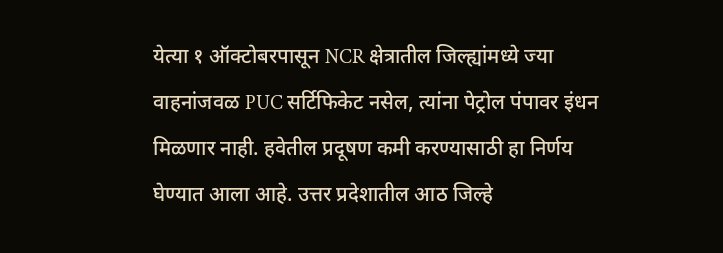येत्या १ ऑक्टोबरपासून NCR क्षेत्रातील जिल्ह्यांमध्ये ज्या वाहनांजवळ PUC सर्टिफिकेट नसेल, त्यांना पेट्रोल पंपावर इंधन मिळणार नाही. हवेतील प्रदूषण कमी करण्यासाठी हा निर्णय घेण्यात आला आहे. उत्तर प्रदेशातील आठ जिल्हे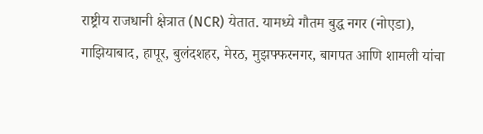राष्ट्रीय राजधानी क्षेत्रात (NCR) येतात. यामध्ये गौतम बुद्ध नगर (नोएडा), गाझियाबाद, हापूर, बुलंदशहर, मेरठ, मुझफ्फरनगर, बागपत आणि शामली यांचा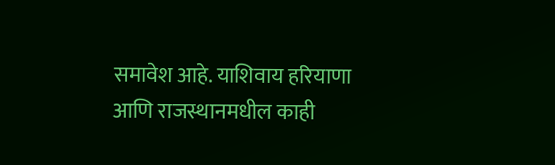समावेश आहे. याशिवाय हरियाणा आणि राजस्थानमधील काही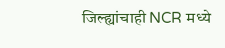जिल्ह्यांचाही NCR मध्ये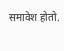समावेश होतो.